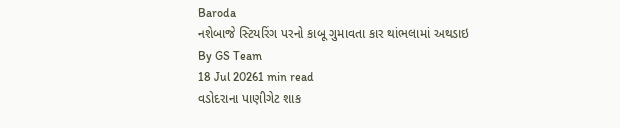Baroda
નશેબાજે સ્ટિયરિંગ પરનો કાબૂ ગુમાવતા કાર થાંભલામાં અથડાઇ
By GS Team
18 Jul 20261 min read
વડોદરાના પાણીગેટ શાક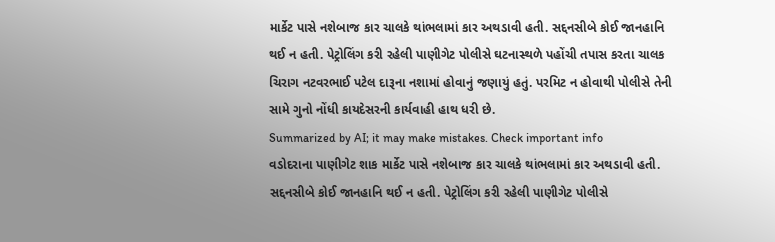માર્કેટ પાસે નશેબાજ કાર ચાલકે થાંભલામાં કાર અથડાવી હતી. સદ્દનસીબે કોઈ જાનહાનિ થઈ ન હતી. પેટ્રોલિંગ કરી રહેલી પાણીગેટ પોલીસે ઘટનાસ્થળે પહોંચી તપાસ કરતા ચાલક ચિરાગ નટવરભાઈ પટેલ દારૂના નશામાં હોવાનું જણાયું હતું. પરમિટ ન હોવાથી પોલીસે તેની સામે ગુનો નોંધી કાયદેસરની કાર્યવાહી હાથ ધરી છે.
Summarized by AI; it may make mistakes. Check important info
વડોદરાના પાણીગેટ શાક માર્કેટ પાસે નશેબાજ કાર ચાલકે થાંભલામાં કાર અથડાવી હતી. સદ્દનસીબે કોઈ જાનહાનિ થઈ ન હતી. પેટ્રોલિંગ કરી રહેલી પાણીગેટ પોલીસે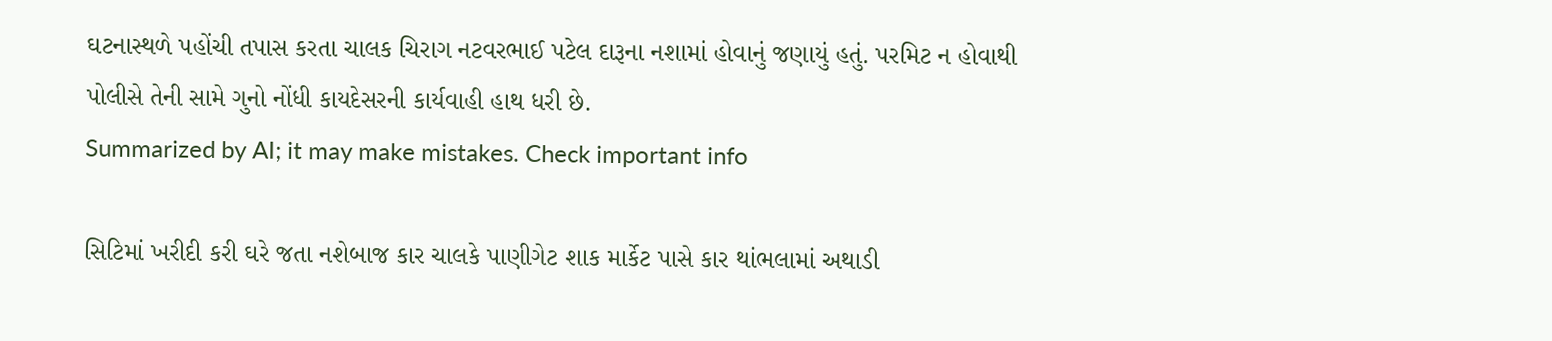ઘટનાસ્થળે પહોંચી તપાસ કરતા ચાલક ચિરાગ નટવરભાઈ પટેલ દારૂના નશામાં હોવાનું જણાયું હતું. પરમિટ ન હોવાથી પોલીસે તેની સામે ગુનો નોંધી કાયદેસરની કાર્યવાહી હાથ ધરી છે.
Summarized by AI; it may make mistakes. Check important info

સિટિમાં ખરીદી કરી ઘરે જતા નશેબાજ કાર ચાલકે પાણીગેટ શાક માર્કેટ પાસે કાર થાંભલામાં અથાડી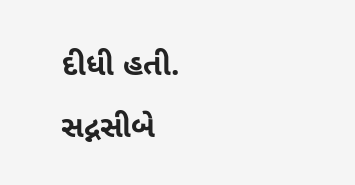દીધી હતી. સદ્નસીબે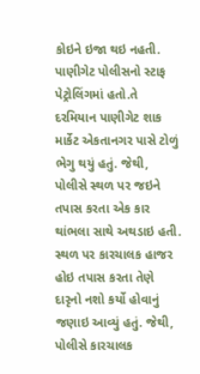કોઇને ઇજા થઇ નહતી.
પાણીગેટ પોલીસનો સ્ટાફ પેટ્રોલિંગમાં હતો.તે દરમિયાન પાણીગેટ શાક માર્કેટ એકતાનગર પાસે ટોળું ભેગુ થયું હતું. જેથી, પોલીસે સ્થળ પર જઇને તપાસ કરતા એક કાર થાંભલા સાથે અથડાઇ હતી. સ્થળ પર કારચાલક હાજર હોઇ તપાસ કરતા તેણે દારૃનો નશો કર્યો હોવાનું જણાઇ આવ્યું હતું. જેથી, પોલીસે કારચાલક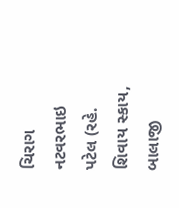ચિરાગ નટવરભાઇ પટેલ (રહે. શિવાય સ્કાય, બાલાજી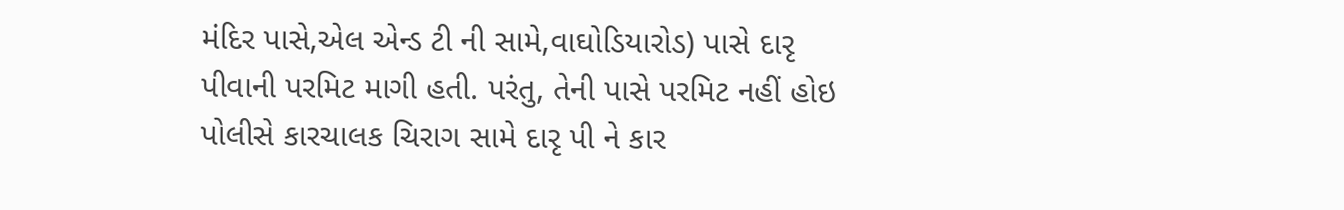મંદિર પાસે,એલ એન્ડ ટી ની સામે,વાઘોડિયારોડ) પાસે દારૃ પીવાની પરમિટ માગી હતી. પરંતુ, તેની પાસે પરમિટ નહીં હોઇ પોલીસે કારચાલક ચિરાગ સામે દારૃ પી ને કાર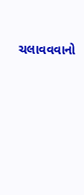ચલાવવવાનો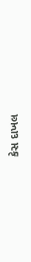કેસ દાખલ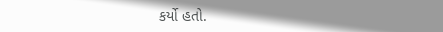કર્યો હતો.